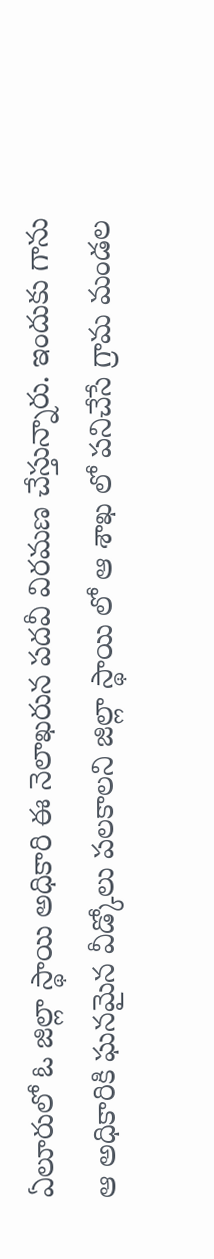ఏలూరులో ఓ జిల్లా స్థాయి అధికారి ఈ నెలాఖరున పదవీ విరమణ చేస్తున్నారు. ఇందుకు గాను ఆ అధికారికి ఘనమైన వీడ్కోలు పలకాలని జిల్లా స్థాయి లో ఆ శాఖ లో పనిచేసే గ్రామ మండల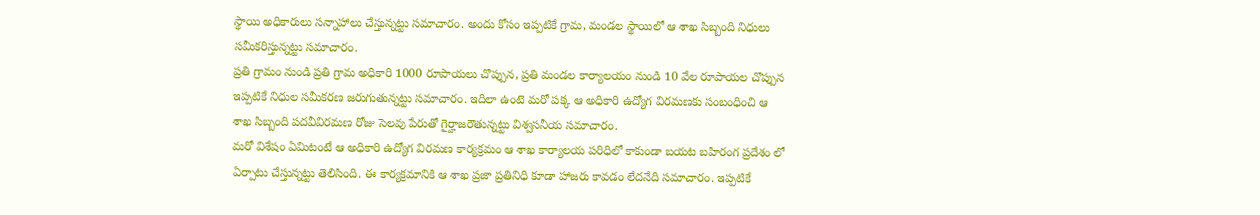స్థాయి అధికారులు సన్నాహాలు చేస్తున్నట్టు సమాచారం. అందు కోసం ఇప్పటికే గ్రామ, మండల స్థాయిలో ఆ శాఖ సిబ్బంది నిధులు సమీకరిస్తున్నట్టు సమాచారం.
ప్రతి గ్రామం నుండి ప్రతి గ్రామ అధికారి 1000 రూపాయలు చొప్పున, ప్రతి మండల కార్యాలయం నుండి 10 వేల రూపాయల చొప్పున ఇప్పటికే నిధుల సమీకరణ జరుగుతున్నట్టు సమాచారం. ఇదిలా ఉంటె మరో పక్క ఆ అధికారి ఉద్యోగ విరమణకు సంబంధించి ఆ శాఖ సిబ్బంది పదవీవిరమణ రోజు సెలవు పేరుతో గైర్హాజరౌతున్నట్టు విశ్వసనీయ సమాచారం.
మరో విశేషం ఏమిటంటే ఆ అధికారి ఉద్యోగ విరమణ కార్యక్రమం ఆ శాఖ కార్యాలయ పరిధిలో కాకుండా బయట బహిరంగ ప్రదేశం లో ఏర్పాటు చేస్తున్నట్టు తెలిసింది. ఈ కార్యక్రమానికి ఆ శాఖ ప్రజా ప్రతినిధి కూడా హాజరు కావడం లేదనేది సమాచారం. ఇప్పటికే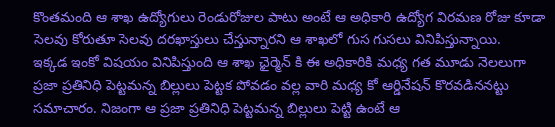కొంతమంది ఆ శాఖ ఉద్యోగులు రెండురోజుల పాటు అంటే ఆ అధికారి ఉద్యోగ విరమణ రోజు కూడా సెలవు కోరుతూ సెలవు దరఖాస్తులు చేస్తున్నారని ఆ శాఖలో గుస గుసలు వినిపిస్తున్నాయి.
ఇక్కడ ఇంకో విషయం వినిపిస్తుంది ఆ శాఖ ఛైర్మెన్ కి ఈ అధికారికి మధ్య గత మూడు నెలలుగా ప్రజా ప్రతినిధి పెట్టమన్న బిల్లులు పెట్టక పోవడం వల్ల వారి మధ్య కో ఆర్డినేషన్ కొరవడిననట్టు సమాచారం. నిజంగా ఆ ప్రజా ప్రతినిధి పెట్టమన్న బిల్లులు పెట్టి ఉంటే ఆ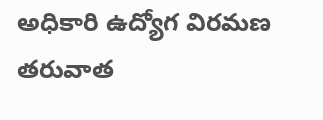అధికారి ఉద్యోగ విరమణ తరువాత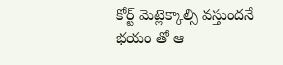కోర్ట్ మెట్లెక్కాల్సి వస్తుందనే భయం తో ఆ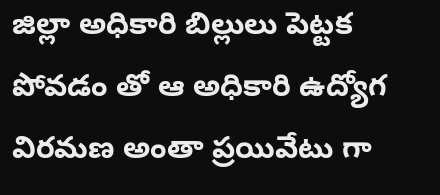జిల్లా అధికారి బిల్లులు పెట్టక పోవడం తో ఆ అధికారి ఉద్యోగ విరమణ అంతా ప్రయివేటు గా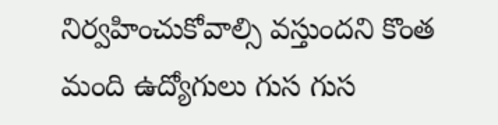నిర్వహించుకోవాల్సి వస్తుందని కొంత మంది ఉద్యోగులు గుస గుస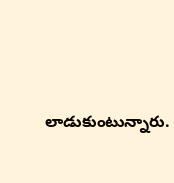లాడుకుంటున్నారు.